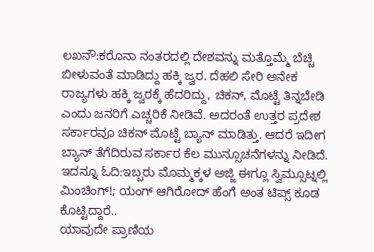ಲಖನೌ:ಕರೊನಾ ನಂತರದಲ್ಲಿ ದೇಶವನ್ನು ಮತ್ತೊಮ್ಮೆ ಬೆಚ್ಚಿ ಬೀಳುವಂತೆ ಮಾಡಿದ್ದು ಹಕ್ಕಿ ಜ್ವರ. ದೆಹಲಿ ಸೇರಿ ಅನೇಕ ರಾಜ್ಯಗಳು ಹಕ್ಕಿ ಜ್ವರಕ್ಕೆ ಹೆದರಿದ್ದು, ಚಿಕನ್, ಮೊಟ್ಟೆ ತಿನ್ನಬೇಡಿ ಎಂದು ಜನರಿಗೆ ಎಚ್ಚರಿಕೆ ನೀಡಿವೆ. ಅದರಂತೆ ಉತ್ತರ ಪ್ರದೇಶ ಸರ್ಕಾರವೂ ಚಿಕನ್ ಮೊಟ್ಟೆ ಬ್ಯಾನ್ ಮಾಡಿತ್ತು. ಆದರೆ ಇದೀಗ ಬ್ಯಾನ್ ತೆಗೆದಿರುವ ಸರ್ಕಾರ ಕೆಲ ಮುನ್ಸೂಚನೆಗಳನ್ನು ನೀಡಿದೆ.
ಇದನ್ನೂ ಓದಿ:ಇಬ್ಬರು ಮೊಮ್ಮಕ್ಕಳ ಅಜ್ಜಿ ಈಗ್ಲೂ ಸ್ವಿಮ್ಸೂಟ್ನಲ್ಲಿ ಮಿಂಚಿಂಗ್!; ಯಂಗ್ ಆಗಿರೋದ್ ಹೆಂಗೆ ಅಂತ ಟಿಪ್ಸ್ ಕೂಡ ಕೊಟ್ಟಿದ್ದಾರೆ..
ಯಾವುದೇ ಪ್ರಾಣಿಯ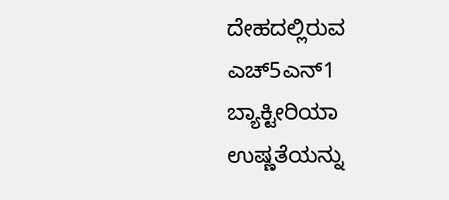ದೇಹದಲ್ಲಿರುವ ಎಚ್5ಎನ್1 ಬ್ಯಾಕ್ಟೀರಿಯಾ ಉಷ್ಣತೆಯನ್ನು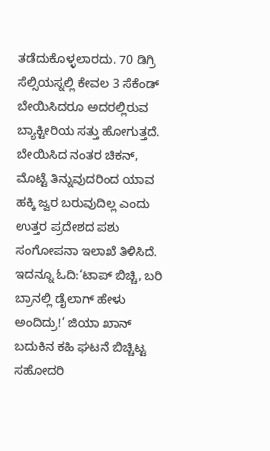ತಡೆದುಕೊಳ್ಳಲಾರದು. 70 ಡಿಗ್ರಿ ಸೆಲ್ಸಿಯಸ್ನಲ್ಲಿ ಕೇವಲ 3 ಸೆಕೆಂಡ್ ಬೇಯಿಸಿದರೂ ಅದರಲ್ಲಿರುವ ಬ್ಯಾಕ್ಟೀರಿಯ ಸತ್ತು ಹೋಗುತ್ತದೆ. ಬೇಯಿಸಿದ ನಂತರ ಚಿಕನ್, ಮೊಟ್ಟೆ ತಿನ್ನುವುದರಿಂದ ಯಾವ ಹಕ್ಕಿ ಜ್ವರ ಬರುವುದಿಲ್ಲ ಎಂದು ಉತ್ತರ ಪ್ರದೇಶದ ಪಶು ಸಂಗೋಪನಾ ಇಲಾಖೆ ತಿಳಿಸಿದೆ.
ಇದನ್ನೂ ಓದಿ:‘ಟಾಪ್ ಬಿಚ್ಚಿ, ಬರಿ ಬ್ರಾನಲ್ಲಿ ಡೈಲಾಗ್ ಹೇಳು ಅಂದಿದ್ರು!’ ಜಿಯಾ ಖಾನ್ ಬದುಕಿನ ಕಹಿ ಘಟನೆ ಬಿಚ್ಚಿಟ್ಟ ಸಹೋದರಿ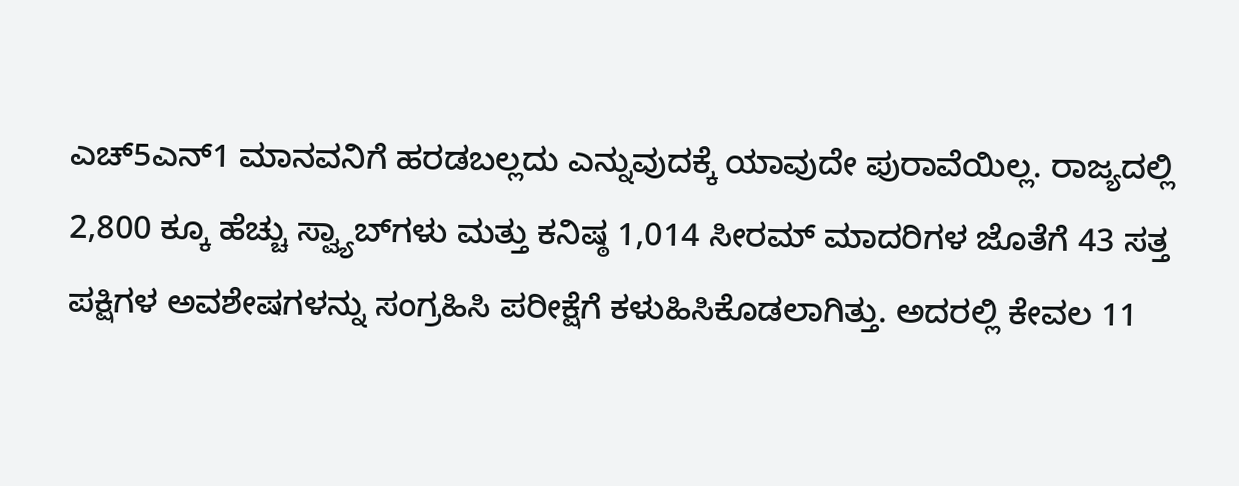ಎಚ್5ಎನ್1 ಮಾನವನಿಗೆ ಹರಡಬಲ್ಲದು ಎನ್ನುವುದಕ್ಕೆ ಯಾವುದೇ ಪುರಾವೆಯಿಲ್ಲ. ರಾಜ್ಯದಲ್ಲಿ 2,800 ಕ್ಕೂ ಹೆಚ್ಚು ಸ್ವ್ಯಾಬ್‌ಗಳು ಮತ್ತು ಕನಿಷ್ಠ 1,014 ಸೀರಮ್ ಮಾದರಿಗಳ ಜೊತೆಗೆ 43 ಸತ್ತ ಪಕ್ಷಿಗಳ ಅವಶೇಷಗಳನ್ನು ಸಂಗ್ರಹಿಸಿ ಪರೀಕ್ಷೆಗೆ ಕಳುಹಿಸಿಕೊಡಲಾಗಿತ್ತು. ಅದರಲ್ಲಿ ಕೇವಲ 11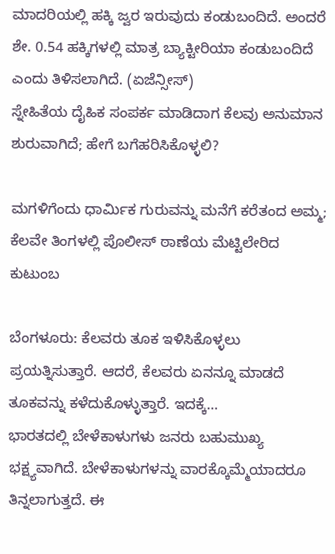ಮಾದರಿಯಲ್ಲಿ ಹಕ್ಕಿ ಜ್ವರ ಇರುವುದು ಕಂಡುಬಂದಿದೆ. ಅಂದರೆ ಶೇ. 0.54 ಹಕ್ಕಿಗಳಲ್ಲಿ ಮಾತ್ರ ಬ್ಯಾಕ್ಟೀರಿಯಾ ಕಂಡುಬಂದಿದೆ ಎಂದು ತಿಳಿಸಲಾಗಿದೆ. (ಏಜೆನ್ಸೀಸ್)
ಸ್ನೇಹಿತೆಯ ದೈಹಿಕ ಸಂಪರ್ಕ ಮಾಡಿದಾಗ ಕೆಲವು ಅನುಮಾನ ಶುರುವಾಗಿದೆ; ಹೇಗೆ ಬಗೆಹರಿಸಿಕೊಳ್ಳಲಿ?

ಮಗಳಿಗೆಂದು ಧಾರ್ಮಿಕ ಗುರುವನ್ನು ಮನೆಗೆ ಕರೆತಂದ ಅಮ್ಮ; ಕೆಲವೇ ತಿಂಗಳಲ್ಲಿ ಪೊಲೀಸ್ ಠಾಣೆಯ ಮೆಟ್ಟಿಲೇರಿದ ಕುಟುಂಬ

ಬೆಂಗಳೂರು: ಕೆಲವರು ತೂಕ ಇಳಿಸಿಕೊಳ್ಳಲು ಪ್ರಯತ್ನಿಸುತ್ತಾರೆ. ಆದರೆ, ಕೆಲವರು ಏನನ್ನೂ ಮಾಡದೆ ತೂಕವನ್ನು ಕಳೆದುಕೊಳ್ಳುತ್ತಾರೆ. ಇದಕ್ಕೆ…
ಭಾರತದಲ್ಲಿ ಬೇಳೆಕಾಳುಗಳು ಜನರು ಬಹುಮುಖ್ಯ ಭಕ್ಷ್ಯವಾಗಿದೆ. ಬೇಳೆಕಾಳುಗಳನ್ನು ವಾರಕ್ಕೊಮ್ಮೆಯಾದರೂ ತಿನ್ನಲಾಗುತ್ತದೆ. ಈ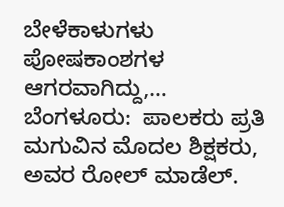ಬೇಳೆಕಾಳುಗಳು ಪೋಷಕಾಂಶಗಳ ಆಗರವಾಗಿದ್ದು,…
ಬೆಂಗಳೂರು:  ಪಾಲಕರು ಪ್ರತಿ ಮಗುವಿನ ಮೊದಲ ಶಿಕ್ಷಕರು, ಅವರ ರೋಲ್ ಮಾಡೆಲ್.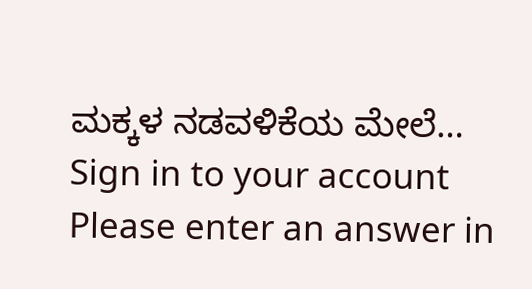ಮಕ್ಕಳ ನಡವಳಿಕೆಯ ಮೇಲೆ…
Sign in to your account
Please enter an answer in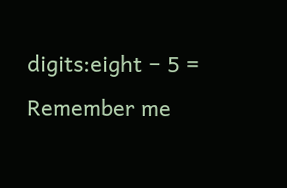digits:eight − 5 =
Remember me